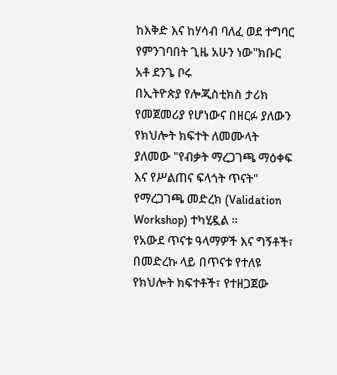ከእቅድ እና ከሃሳብ ባለፈ ወደ ተግባር የምንገባበት ጊዜ አሁን ነው"ክቡር አቶ ደንጌ ቦሩ
በኢትዮጵያ የሎጂስቲክስ ታሪክ የመጀመሪያ የሆነውና በዘርፉ ያለውን የክህሎት ክፍተት ለመሙላት ያለመው "የብቃት ማረጋገጫ ማዕቀፍ እና የሥልጠና ፍላጎት ጥናት" የማረጋገጫ መድረክ (Validation Workshop) ተካሂዷል ።
የአውደ ጥናቱ ዓላማዎች እና ግኝቶች፣
በመድረኩ ላይ በጥናቱ የተለዩ የክህሎት ክፍተቶች፣ የተዘጋጀው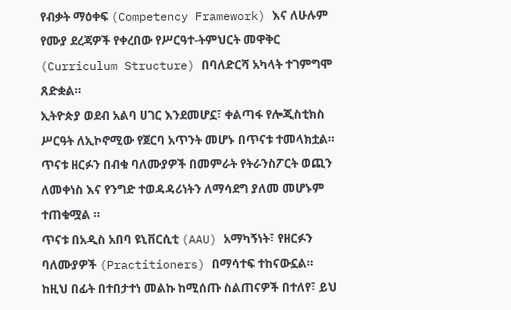የብቃት ማዕቀፍ (Competency Framework) እና ለሁሉም የሙያ ደረጃዎች የቀረበው የሥርዓተ-ትምህርት መዋቅር (Curriculum Structure) በባለድርሻ አካላት ተገምግሞ ጸድቋል።
ኢትዮጵያ ወደብ አልባ ሀገር እንደመሆኗ፣ ቀልጣፋ የሎጂስቲክስ ሥርዓት ለኢኮኖሚው የጀርባ አጥንት መሆኑ በጥናቱ ተመላክቷል።
ጥናቱ ዘርፉን በብቁ ባለሙያዎች በመምራት የትራንስፖርት ወጪን ለመቀነስ እና የንግድ ተወዳዳሪነትን ለማሳደግ ያለመ መሆኑም ተጠቁሟል ።
ጥናቱ በአዲስ አበባ ዩኒቨርሲቲ (AAU) አማካኝነት፣ የዘርፉን ባለሙያዎች (Practitioners) በማሳተፍ ተከናውኗል።
ከዚህ በፊት በተበታተነ መልኩ ከሚሰጡ ስልጠናዎች በተለየ፣ ይህ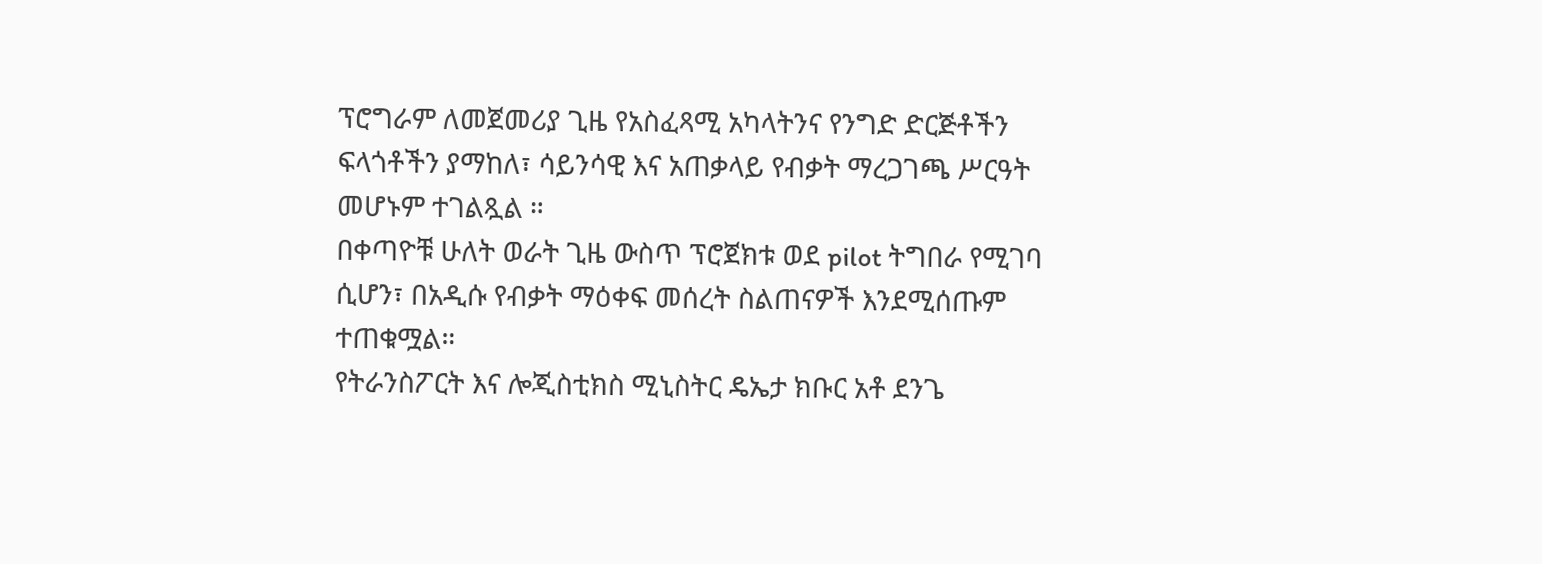ፕሮግራም ለመጀመሪያ ጊዜ የአስፈጻሚ አካላትንና የንግድ ድርጅቶችን ፍላጎቶችን ያማከለ፣ ሳይንሳዊ እና አጠቃላይ የብቃት ማረጋገጫ ሥርዓት መሆኑም ተገልጿል ።
በቀጣዮቹ ሁለት ወራት ጊዜ ውስጥ ፕሮጀክቱ ወደ pilot ትግበራ የሚገባ ሲሆን፣ በአዲሱ የብቃት ማዕቀፍ መሰረት ስልጠናዎች እንደሚሰጡም ተጠቁሟል።
የትራንስፖርት እና ሎጂስቲክስ ሚኒስትር ዴኤታ ክቡር አቶ ደንጌ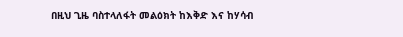በዚህ ጊዜ ባስተላለፋት መልዕክት ከእቅድ እና ከሃሳብ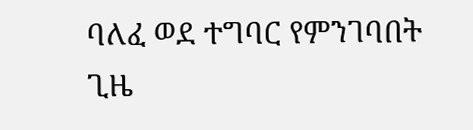ባለፈ ወደ ተግባር የምንገባበት ጊዜ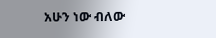አሁን ነው ብለው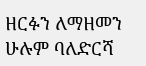ዘርፉን ለማዘመን ሁሉም ባለድርሻ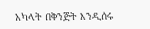አካላት በቅንጅት እንዲሰሩ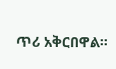ጥሪ አቅርበዋል።